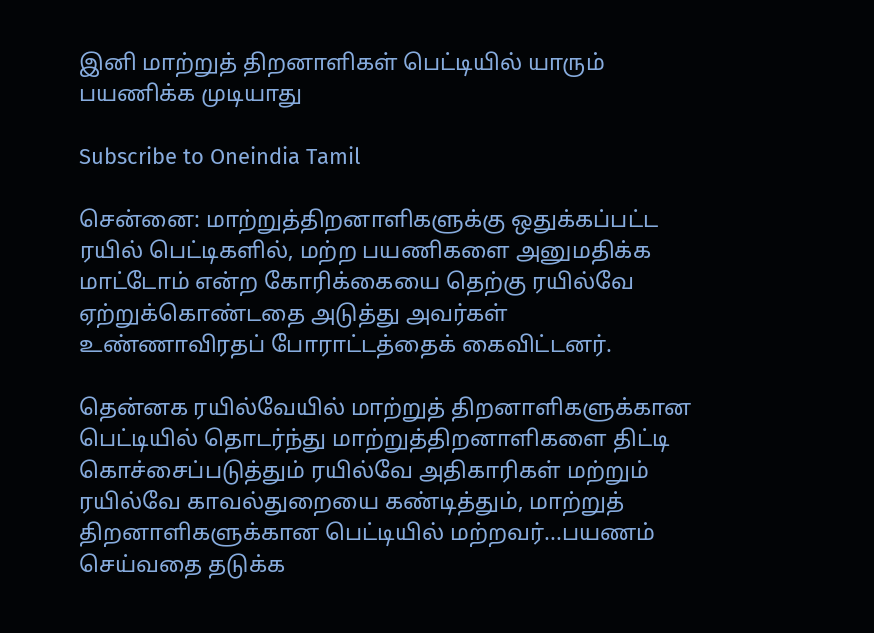இனி மாற்றுத் திறனாளிகள் பெட்டியில் யாரும் பயணிக்க முடியாது

Subscribe to Oneindia Tamil

சென்னை: மாற்றுத்திறனாளிகளுக்கு ஒதுக்கப்பட்ட ரயில் பெட்டிகளில், மற்ற பயணிகளை அனுமதிக்க மாட்டோம் என்ற கோரிக்கையை தெற்கு ரயில்வே ஏற்றுக்கொண்டதை அடுத்து அவர்கள் உண்ணாவிரதப் போராட்டத்தைக் கைவிட்டனர்.

தென்னக ரயில்வேயில் மாற்றுத் திறனாளிகளுக்கான பெட்டியில் தொடர்ந்து மாற்றுத்திறனாளிகளை திட்டி கொச்சைப்படுத்தும் ரயில்வே அதிகாரிகள் மற்றும் ரயில்வே காவல்துறையை கண்டித்தும், மாற்றுத் திறனாளிகளுக்கான பெட்டியில் மற்றவர்...பயணம் செய்வதை தடுக்க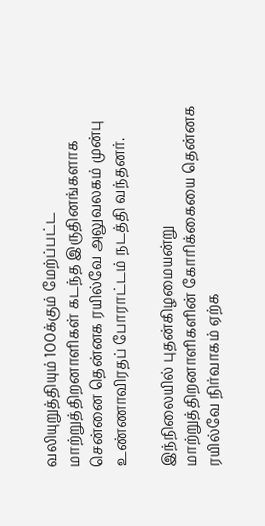வலியுறுத்தியும் 100க்கும் மேற்ப்பட்ட மாற்றுத்திறனாளிகள் கடந்த இருதினங்களாக சென்னை தென்னக ரயில்வே அலுவலகம் முன்பு உண்ணாவிரதப் போராட்டம் நடத்தி வந்தனர்.

இந்நிலையில் புதன்கிழமையன்று மாற்றுத்திறனாளிகளின் கோரிக்கையை தென்னக ரயில்வே நிர்வாகம் ஏற்க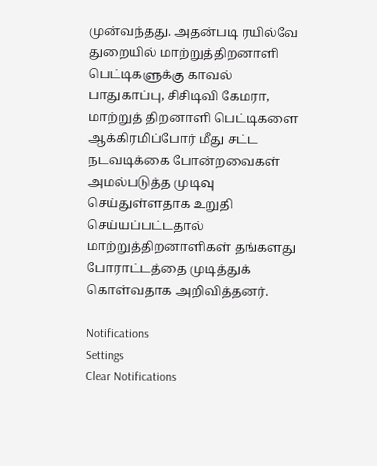முன்வந்தது. அதன்படி ரயில்வே துறையில் மாற்றுத்திறனாளி பெட்டிகளுக்கு காவல் பாதுகாப்பு, சிசிடிவி கேமரா, மாற்றுத் திறனாளி பெட்டிகளை ஆக்கிரமிப்போர் மீது சட்ட நடவடிக்கை போன்றவைகள் அமல்படுத்த முடிவு செய்துள்ளதாக உறுதி செய்யப்பட்டதால் மாற்றுத்திறனாளிகள் தங்களது போராட்டத்தை முடித்துக் கொள்வதாக அறிவித்தனர்.

Notifications
Settings
Clear Notifications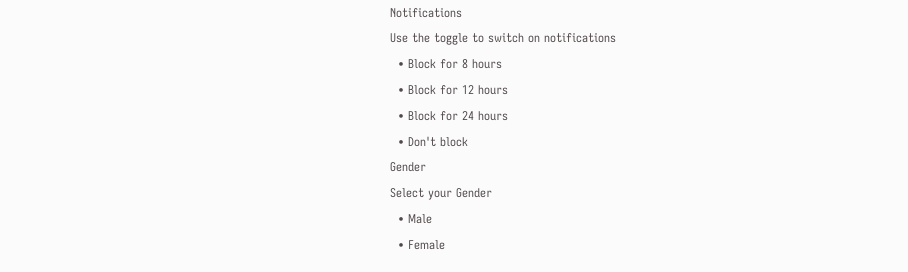Notifications
Use the toggle to switch on notifications
  • Block for 8 hours
  • Block for 12 hours
  • Block for 24 hours
  • Don't block
Gender
Select your Gender
  • Male
  • Female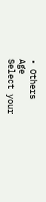• Others
Age
Select your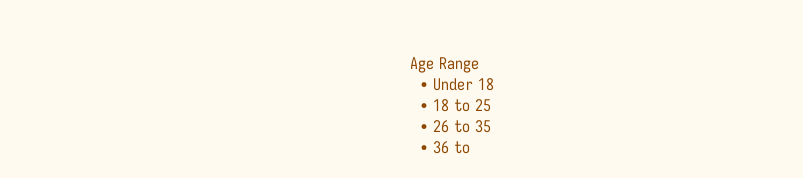Age Range
  • Under 18
  • 18 to 25
  • 26 to 35
  • 36 to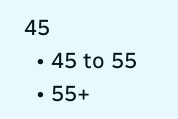45
  • 45 to 55
  • 55+